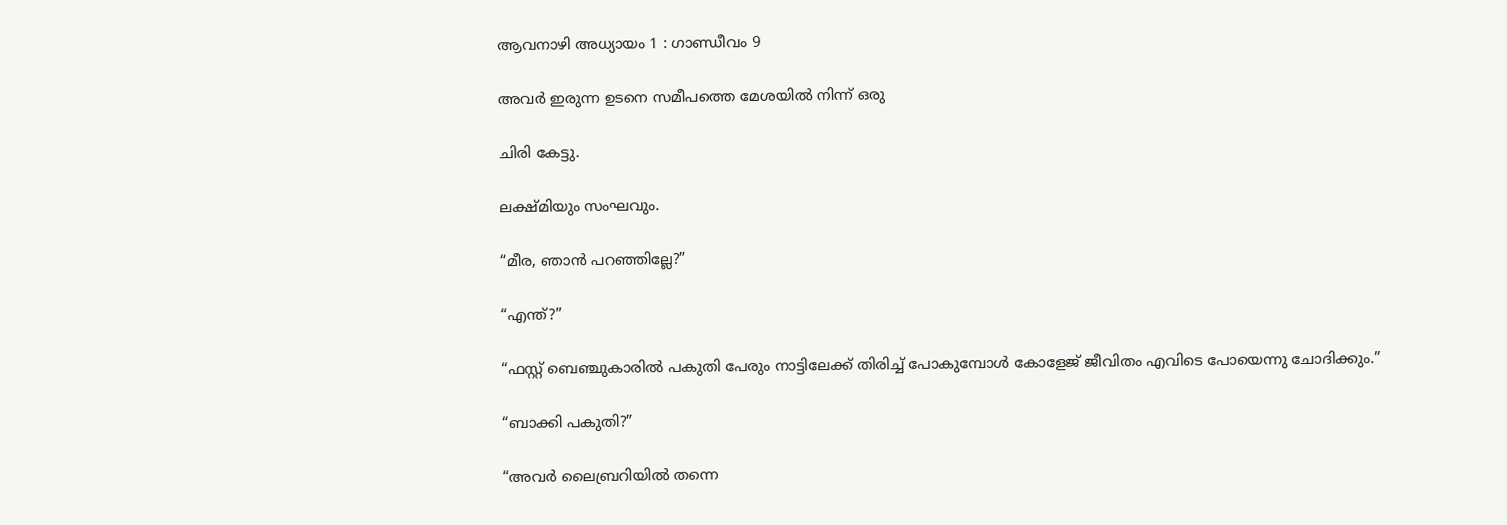ആവനാഴി അധ്യായം 1 : ഗാണ്ഡീവം 9

അവർ ഇരുന്ന ഉടനെ സമീപത്തെ മേശയിൽ നിന്ന് ഒരു

ചിരി കേട്ടു.

ലക്ഷ്മിയും സംഘവും.

“മീര, ഞാൻ പറഞ്ഞില്ലേ?”

“എന്ത്?”

“ഫസ്റ്റ് ബെഞ്ചുകാരിൽ പകുതി പേരും നാട്ടിലേക്ക് തിരിച്ച് പോകുമ്പോൾ കോളേജ് ജീവിതം എവിടെ പോയെന്നു ചോദിക്കും.”

“ബാക്കി പകുതി?”

“അവർ ലൈബ്രറിയിൽ തന്നെ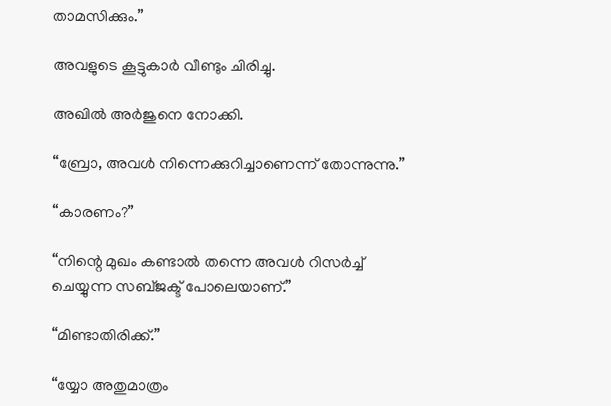താമസിക്കും.”

അവളുടെ കൂട്ടുകാർ വീണ്ടും ചിരിച്ചു.

അഖിൽ അർജുനെ നോക്കി.

“ബ്രോ, അവൾ നിന്നെക്കുറിച്ചാണെന്ന് തോന്നുന്നു.”

“കാരണം?”

“നിന്റെ മുഖം കണ്ടാൽ തന്നെ അവൾ റിസർച്ച് ചെയ്യുന്ന സബ്ജക്ട് പോലെയാണ്.”

“മിണ്ടാതിരിക്ക്.”

“യ്യോ അതുമാത്രം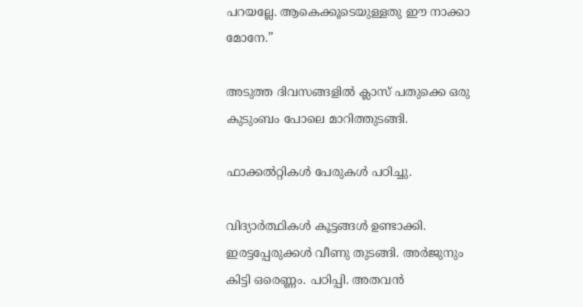പറയല്ലേ. ആകെക്കൂടെയുള്ളതു ഈ നാക്കാ മോനേ.”

അടുത്ത ദിവസങ്ങളിൽ ക്ലാസ് പതുക്കെ ഒരു കുടുംബം പോലെ മാറിത്തുടങ്ങി.

ഫാക്കൽറ്റികൾ പേരുകൾ പഠിച്ചു.

വിദ്യാർത്ഥികൾ കൂട്ടങ്ങൾ ഉണ്ടാക്കി. ഇരട്ടപ്പേരുക്കൾ വീണു തുടങ്ങി. അർജുനും കിട്ടി ഒരെണ്ണം. പഠിപ്പി. അതവൻ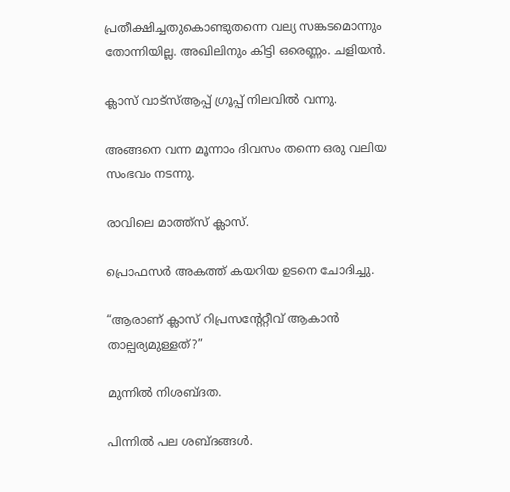പ്രതീക്ഷിച്ചതുകൊണ്ടുതന്നെ വല്യ സങ്കടമൊന്നും തോന്നിയില്ല. അഖിലിനും കിട്ടി ഒരെണ്ണം. ചളിയൻ.

ക്ലാസ് വാട്സ്ആപ്പ് ഗ്രൂപ്പ് നിലവിൽ വന്നു.

അങ്ങനെ വന്ന മൂന്നാം ദിവസം തന്നെ ഒരു വലിയ സംഭവം നടന്നു.

രാവിലെ മാത്ത്സ് ക്ലാസ്.

പ്രൊഫസർ അകത്ത് കയറിയ ഉടനെ ചോദിച്ചു.

“ആരാണ് ക്ലാസ് റിപ്രസന്റേറ്റീവ് ആകാൻ താല്പര്യമുള്ളത്?”

മുന്നിൽ നിശബ്ദത.

പിന്നിൽ പല ശബ്ദങ്ങൾ.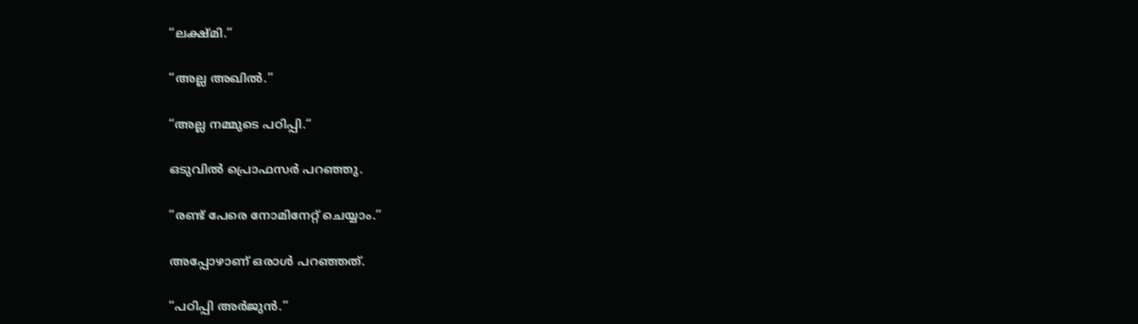“ലക്ഷ്മി.”

“അല്ല അഖിൽ.”

“അല്ല നമ്മുടെ പഠിപ്പി.“

ഒടുവിൽ പ്രൊഫസർ പറഞ്ഞു.

“രണ്ട് പേരെ നോമിനേറ്റ് ചെയ്യാം.”

അപ്പോഴാണ് ഒരാൾ പറഞ്ഞത്.

“പഠിപ്പി അർജുൻ.”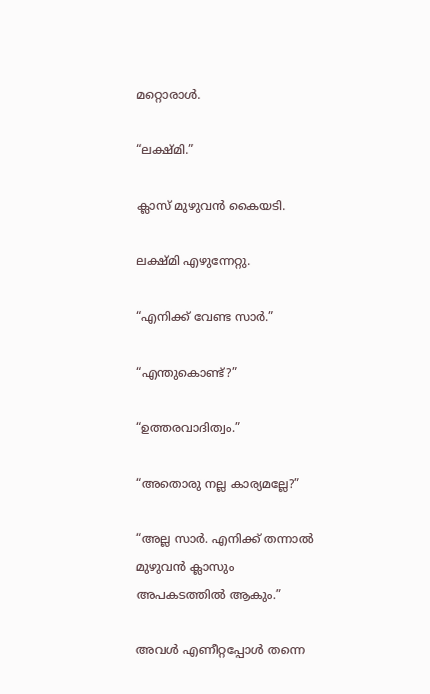മറ്റൊരാൾ.

“ലക്ഷ്മി.”

ക്ലാസ് മുഴുവൻ കൈയടി.

ലക്ഷ്മി എഴുന്നേറ്റു.

“എനിക്ക് വേണ്ട സാർ.”

“എന്തുകൊണ്ട്?”

“ഉത്തരവാദിത്വം.”

“അതൊരു നല്ല കാര്യമല്ലേ?”

“അല്ല സാർ. എനിക്ക് തന്നാൽ മുഴുവൻ ക്ലാസും അപകടത്തിൽ ആകും.”

അവൾ എണീറ്റപ്പോൾ തന്നെ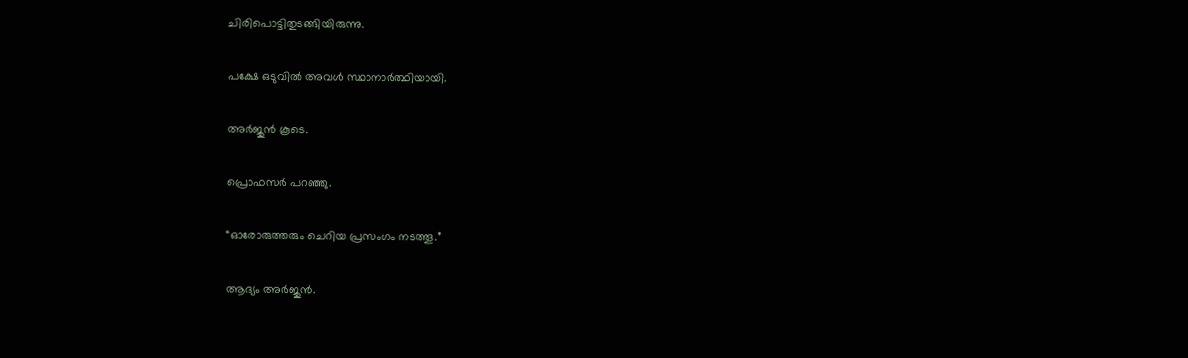ചിരിപൊട്ടിതുടങ്ങിയിരുന്നു.

പക്ഷേ ഒടുവിൽ അവൾ സ്ഥാനാർത്ഥിയായി.

അർജുൻ കൂടെ.

പ്രൊഫസർ പറഞ്ഞു.

“ഓരോരുത്തരും ചെറിയ പ്രസംഗം നടത്തൂ.”

ആദ്യം അർജുൻ.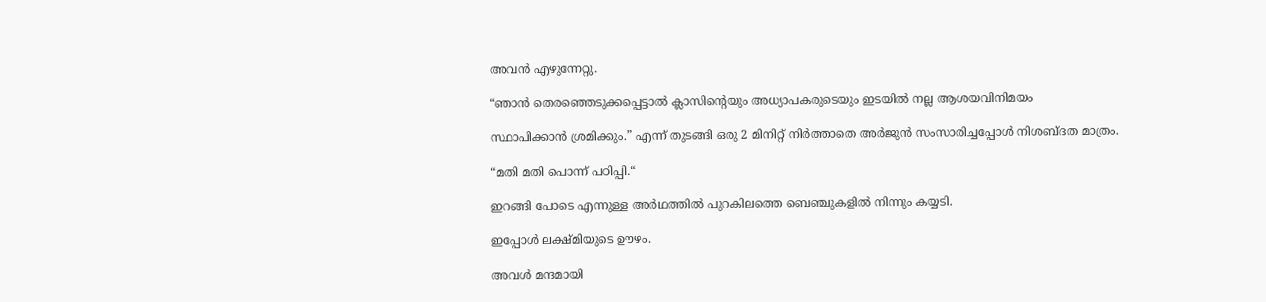അവൻ എഴുന്നേറ്റു.

“ഞാൻ തെരഞ്ഞെടുക്കപ്പെട്ടാൽ ക്ലാസിന്റെയും അധ്യാപകരുടെയും ഇടയിൽ നല്ല ആശയവിനിമയം

സ്ഥാപിക്കാൻ ശ്രമിക്കും.” എന്ന് തുടങ്ങി ഒരു 2 മിനിറ്റ് നിർത്താതെ അർജുൻ സംസാരിച്ചപ്പോൾ നിശബ്ദത മാത്രം.

“മതി മതി പൊന്ന് പഠിപ്പി.“

ഇറങ്ങി പോടെ എന്നുള്ള അർഥത്തിൽ പുറകിലത്തെ ബെഞ്ചുകളിൽ നിന്നും കയ്യടി.

ഇപ്പോൾ ലക്ഷ്മിയുടെ ഊഴം.

അവൾ മന്ദമായി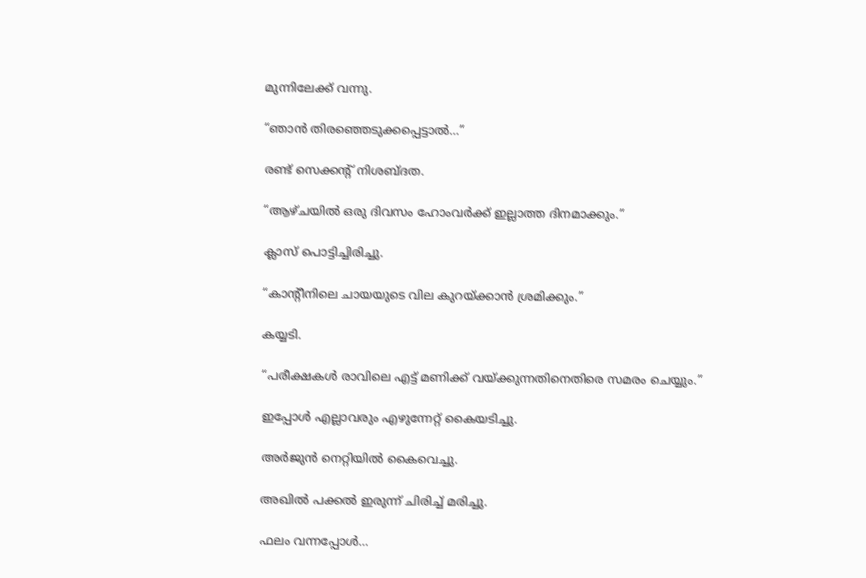മുന്നിലേക്ക് വന്നു.

“ഞാൻ തിരഞ്ഞെടുക്കപ്പെട്ടാൽ…”

രണ്ട് സെക്കന്റ് നിശബ്ദത.

“ആഴ്ചയിൽ ഒരു ദിവസം ഹോംവർക്ക് ഇല്ലാത്ത ദിനമാക്കും.”

ക്ലാസ് പൊട്ടിച്ചിരിച്ചു.

“കാന്റീനിലെ ചായയുടെ വില കുറയ്ക്കാൻ ശ്രമിക്കും.”

കയ്യടി.

“പരീക്ഷകൾ രാവിലെ എട്ട് മണിക്ക് വയ്ക്കുന്നതിനെതിരെ സമരം ചെയ്യും.”

ഇപ്പോൾ എല്ലാവരും എഴുന്നേറ്റ് കൈയടിച്ചു.

അർജുൻ നെറ്റിയിൽ കൈവെച്ചു.

അഖിൽ പക്കൽ ഇരുന്ന് ചിരിച്ച് മരിച്ചു.

ഫലം വന്നപ്പോൾ…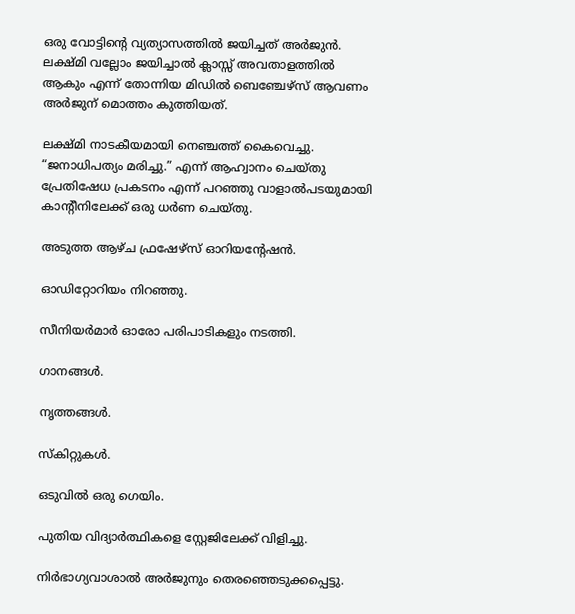ഒരു വോട്ടിന്റെ വ്യത്യാസത്തിൽ ജയിച്ചത് അർജുൻ. ലക്ഷ്മി വല്ലോം ജയിച്ചാൽ ക്ലാസ്സ് അവതാളത്തിൽ ആകും എന്ന് തോന്നിയ മിഡിൽ ബെഞ്ചേഴ്സ് ആവണം അർജുന് മൊത്തം കുത്തിയത്.

ലക്ഷ്മി നാടകീയമായി നെഞ്ചത്ത് കൈവെച്ചു. “ജനാധിപത്യം മരിച്ചു.” എന്ന് ആഹ്വാനം ചെയ്തു പ്രേതിഷേധ പ്രകടനം എന്ന് പറഞ്ഞു വാളാൽപടയുമായി കാന്റീനിലേക്ക് ഒരു ധർണ ചെയ്തു.

അടുത്ത ആഴ്ച ഫ്രഷേഴ്സ് ഓറിയന്റേഷൻ.

ഓഡിറ്റോറിയം നിറഞ്ഞു.

സീനിയർമാർ ഓരോ പരിപാടികളും നടത്തി.

ഗാനങ്ങൾ.

നൃത്തങ്ങൾ.

സ്കിറ്റുകൾ.

ഒടുവിൽ ഒരു ഗെയിം.

പുതിയ വിദ്യാർത്ഥികളെ സ്റ്റേജിലേക്ക് വിളിച്ചു.

നിർഭാഗ്യവാശാൽ അർജുനും തെരഞ്ഞെടുക്കപ്പെട്ടു.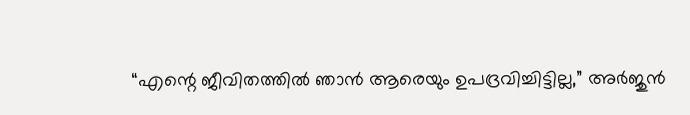“എന്റെ ജീവിതത്തിൽ ഞാൻ ആരെയും ഉപദ്രവിച്ചിട്ടില്ല,” അർജുൻ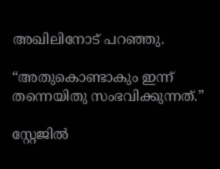അഖിലിനോട് പറഞ്ഞു.

“അതുകൊണ്ടാകും ഇന്ന് തന്നെയിതു സംഭവിക്കുന്നത്.”

സ്റ്റേജിൽ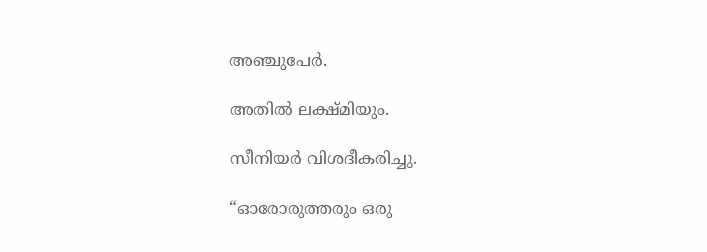അഞ്ചുപേർ.

അതിൽ ലക്ഷ്മിയും.

സീനിയർ വിശദീകരിച്ചു.

“ഓരോരുത്തരും ഒരു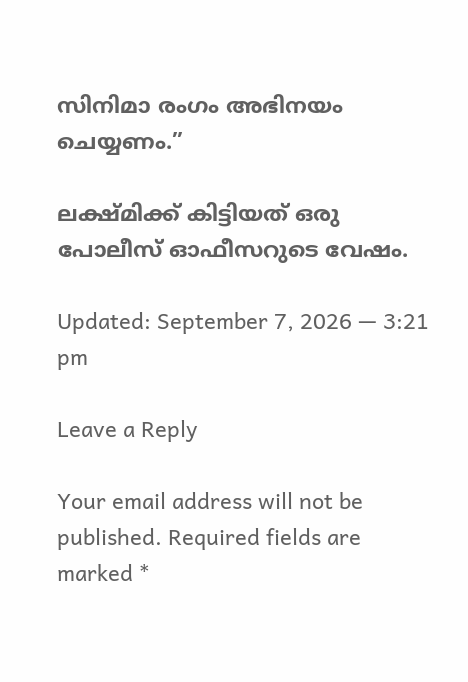സിനിമാ രംഗം അഭിനയം ചെയ്യണം.”

ലക്ഷ്മിക്ക് കിട്ടിയത് ഒരു പോലീസ് ഓഫീസറുടെ വേഷം.

Updated: September 7, 2026 — 3:21 pm

Leave a Reply

Your email address will not be published. Required fields are marked *